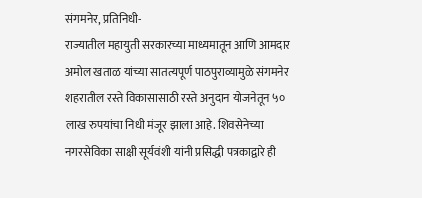संगमनेर, प्रतिनिधी-
राज्यातील महायुती सरकारच्या माध्यमातून आणि आमदार अमोल खताळ यांच्या सातत्यपूर्ण पाठपुराव्यामुळे संगमनेर शहरातील रस्ते विकासासाठी रस्ते अनुदान योजनेतून ५० लाख रुपयांचा निधी मंजूर झाला आहे. शिवसेनेच्या नगरसेविका साक्षी सूर्यवंशी यांनी प्रसिद्धी पत्रकाद्वारे ही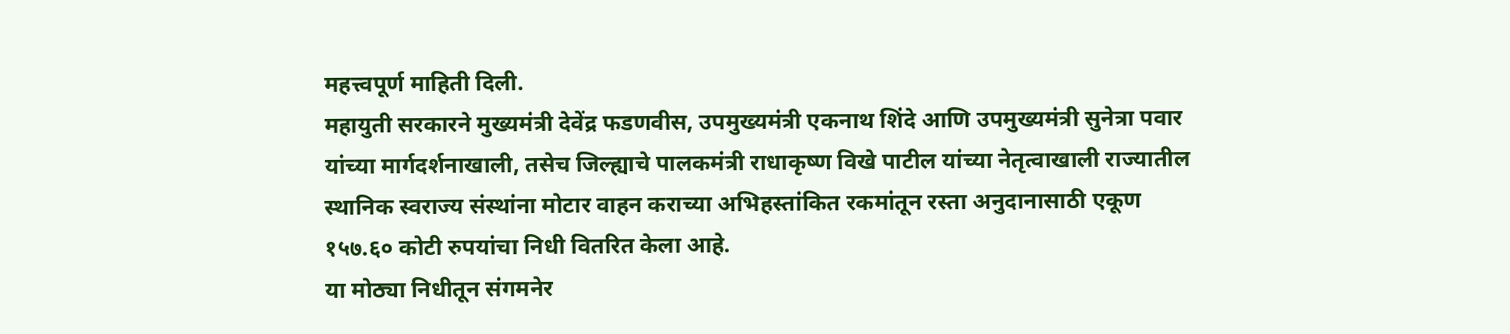महत्त्वपूर्ण माहिती दिली.
महायुती सरकारने मुख्यमंत्री देवेंद्र फडणवीस, उपमुख्यमंत्री एकनाथ शिंदे आणि उपमुख्यमंत्री सुनेत्रा पवार यांच्या मार्गदर्शनाखाली, तसेच जिल्ह्याचे पालकमंत्री राधाकृष्ण विखे पाटील यांच्या नेतृत्वाखाली राज्यातील स्थानिक स्वराज्य संस्थांना मोटार वाहन कराच्या अभिहस्तांकित रकमांतून रस्ता अनुदानासाठी एकूण १५७.६० कोटी रुपयांचा निधी वितरित केला आहे.
या मोठ्या निधीतून संगमनेर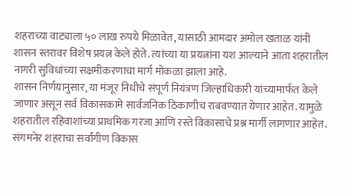शहराच्या वाट्याला ५० लाख रुपये मिळावेत, यासाठी आमदार अमोल खताळ यांनी शासन स्तरावर विशेष प्रयत्न केले होते. त्यांच्या या प्रयत्नांना यश आल्याने आता शहरातील नागरी सुविधांच्या सक्षमीकरणाचा मार्ग मोकळा झाला आहे.
शासन निर्णयानुसार, या मंजूर निधीचे संपूर्ण नियंत्रण जिल्हाधिकारी यांच्यामार्फत केले जाणार असून सर्व विकासकामे सार्वजनिक ठिकाणीच राबवण्यात येणार आहेत. यामुळे शहरातील रहिवाशांच्या प्राथमिक गरजा आणि रस्ते विकासाचे प्रश्न मार्गी लागणार आहेत. संगमनेर शहराचा सर्वांगीण विकास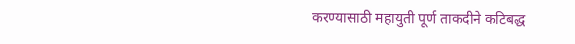करण्यासाठी महायुती पूर्ण ताकदीने कटिबद्ध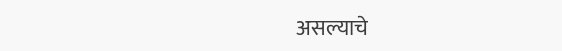असल्याचे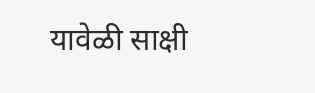यावेळी साक्षी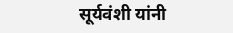सूर्यवंशी यांनी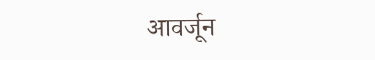आवर्जून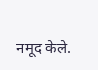नमूद केले.